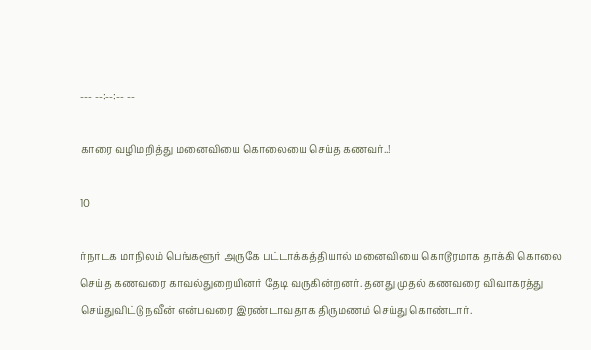--- --:--:-- --

காரை வழிமறித்து மனைவியை கொலையை செய்த கணவர்..!

10

ர்நாடக மாநிலம் பெங்களூர் அருகே பட்டாக்கத்தியால் மனைவியை கொடூரமாக தாக்கி கொலை செய்த கணவரை காவல்துறையினர் தேடி வருகின்றனர். தனது முதல் கணவரை விவாகரத்து செய்துவிட்டு நவீன் என்பவரை இரண்டாவதாக திருமணம் செய்து கொண்டார்.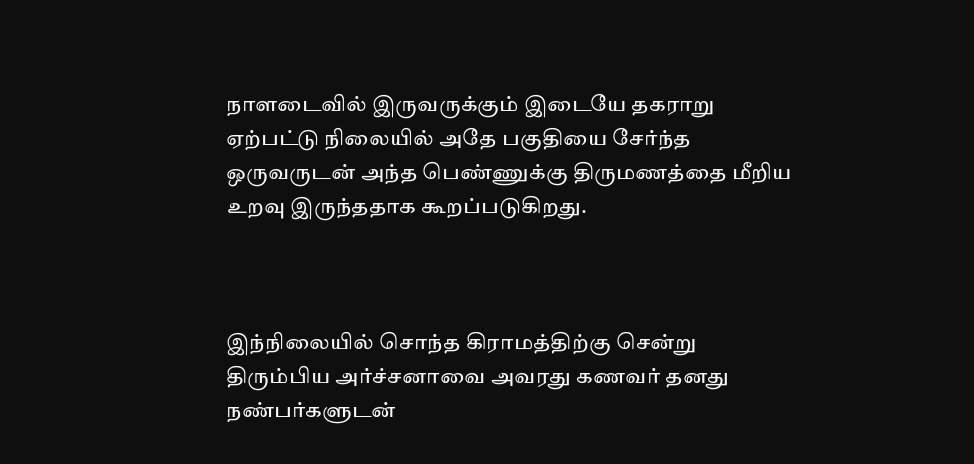நாளடைவில் இருவருக்கும் இடையே தகராறு ஏற்பட்டு நிலையில் அதே பகுதியை சேர்ந்த ஒருவருடன் அந்த பெண்ணுக்கு திருமணத்தை மீறிய உறவு இருந்ததாக கூறப்படுகிறது.



இந்நிலையில் சொந்த கிராமத்திற்கு சென்று திரும்பிய அர்ச்சனாவை அவரது கணவர் தனது நண்பர்களுடன்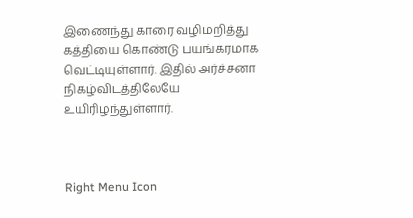இணைந்து காரை வழிமறித்து கத்தியை கொண்டு பயங்கரமாக வெட்டியுள்ளார். இதில் அர்ச்சனா நிகழ்விடத்திலேயே உயிரிழந்துள்ளார்.



Right Menu Icon